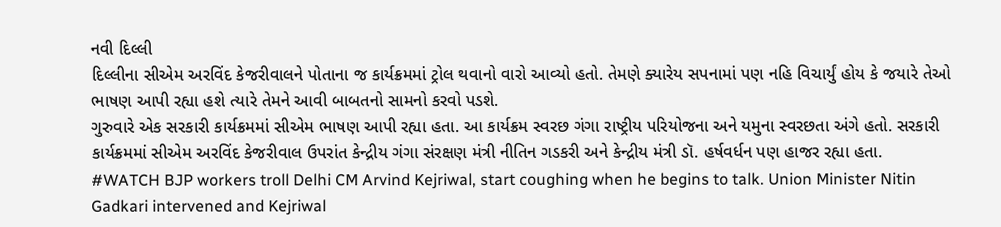નવી દિલ્લી
દિલ્લીના સીએમ અરવિંદ કેજરીવાલને પોતાના જ કાર્યક્રમમાં ટ્રોલ થવાનો વારો આવ્યો હતો. તેમણે ક્યારેય સપનામાં પણ નહિ વિચાર્યું હોય કે જયારે તેઓ ભાષણ આપી રહ્યા હશે ત્યારે તેમને આવી બાબતનો સામનો કરવો પડશે.
ગુરુવારે એક સરકારી કાર્યક્રમમાં સીએમ ભાષણ આપી રહ્યા હતા. આ કાર્યક્રમ સ્વરછ ગંગા રાષ્ટ્રીય પરિયોજના અને યમુના સ્વરછતા અંગે હતો. સરકારી કાર્યક્રમમાં સીએમ અરવિંદ કેજરીવાલ ઉપરાંત કેન્દ્રીય ગંગા સંરક્ષણ મંત્રી નીતિન ગડકરી અને કેન્દ્રીય મંત્રી ડૉ. હર્ષવર્ધન પણ હાજર રહ્યા હતા.
#WATCH BJP workers troll Delhi CM Arvind Kejriwal, start coughing when he begins to talk. Union Minister Nitin Gadkari intervened and Kejriwal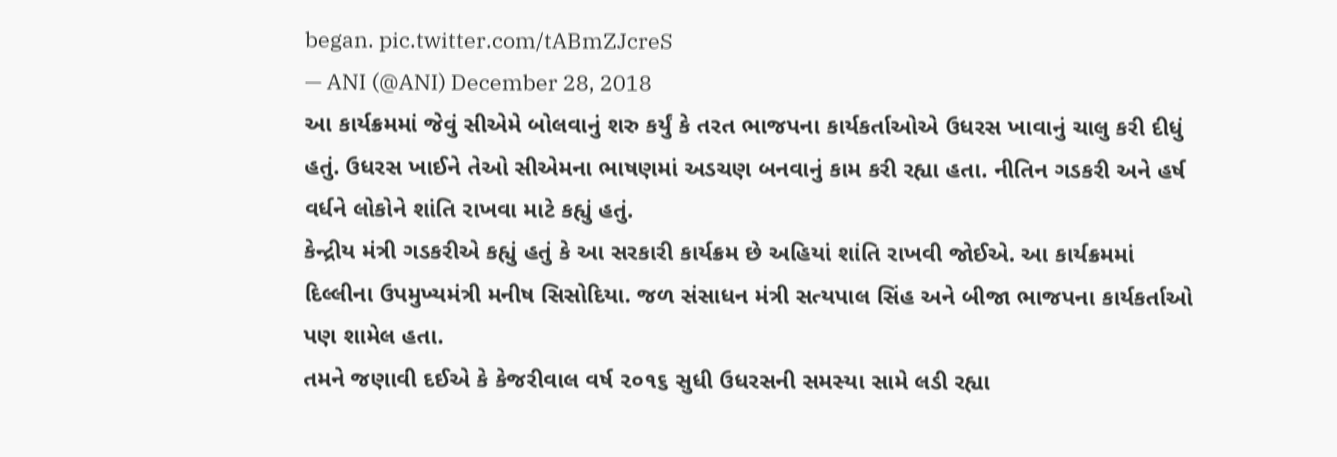began. pic.twitter.com/tABmZJcreS
— ANI (@ANI) December 28, 2018
આ કાર્યક્રમમાં જેવું સીએમે બોલવાનું શરુ કર્યું કે તરત ભાજપના કાર્યકર્તાઓએ ઉધરસ ખાવાનું ચાલુ કરી દીધું હતું. ઉધરસ ખાઈને તેઓ સીએમના ભાષણમાં અડચણ બનવાનું કામ કરી રહ્યા હતા. નીતિન ગડકરી અને હર્ષ વર્ધને લોકોને શાંતિ રાખવા માટે કહ્યું હતું.
કેન્દ્રીય મંત્રી ગડકરીએ કહ્યું હતું કે આ સરકારી કાર્યક્રમ છે અહિયાં શાંતિ રાખવી જોઈએ. આ કાર્યક્રમમાં દિલ્લીના ઉપમુખ્યમંત્રી મનીષ સિસોદિયા. જળ સંસાધન મંત્રી સત્યપાલ સિંહ અને બીજા ભાજપના કાર્યકર્તાઓ પણ શામેલ હતા.
તમને જણાવી દઈએ કે કેજરીવાલ વર્ષ ૨૦૧૬ સુધી ઉધરસની સમસ્યા સામે લડી રહ્યા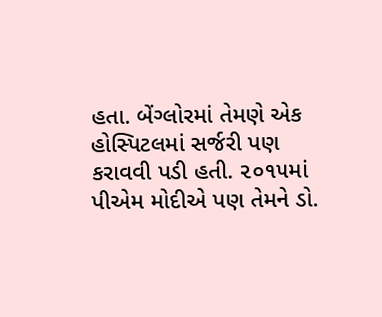હતા. બેંગ્લોરમાં તેમણે એક હોસ્પિટલમાં સર્જરી પણ કરાવવી પડી હતી. ૨૦૧૫માં પીએમ મોદીએ પણ તેમને ડો.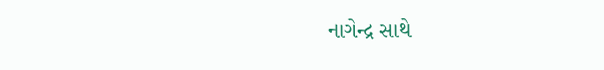નાગેન્દ્ર સાથે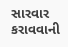સારવાર કરાવવાની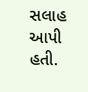સલાહ આપી હતી.